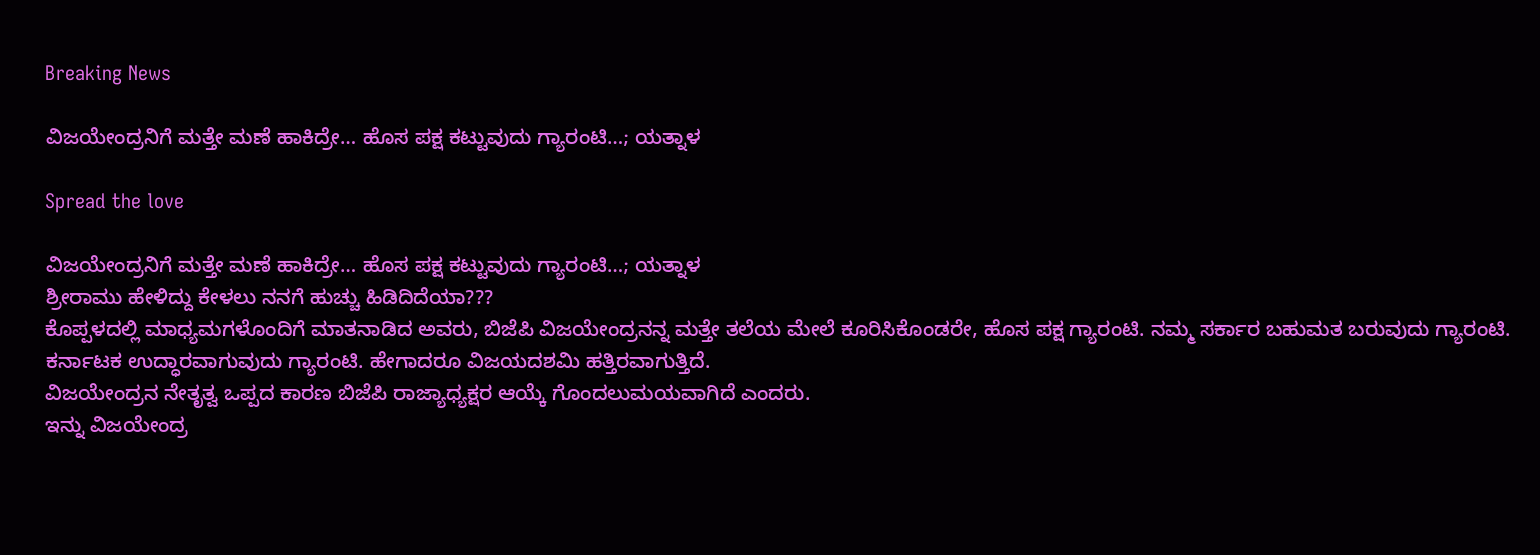Breaking News

ವಿಜಯೇಂದ್ರನಿಗೆ ಮತ್ತೇ ಮಣೆ ಹಾಕಿದ್ರೇ… ಹೊಸ ಪಕ್ಷ ಕಟ್ಟುವುದು ಗ್ಯಾರಂಟಿ…; ಯತ್ನಾಳ

Spread the love

ವಿಜಯೇಂದ್ರನಿಗೆ ಮತ್ತೇ ಮಣೆ ಹಾಕಿದ್ರೇ… ಹೊಸ ಪಕ್ಷ ಕಟ್ಟುವುದು ಗ್ಯಾರಂಟಿ…; ಯತ್ನಾಳ
ಶ್ರೀರಾಮು ಹೇಳಿದ್ದು ಕೇಳಲು ನನಗೆ ಹುಚ್ಚು ಹಿಡಿದಿದೆಯಾ???
ಕೊಪ್ಪಳದಲ್ಲಿ ಮಾಧ್ಯಮಗಳೊಂದಿಗೆ ಮಾತನಾಡಿದ ಅವರು, ಬಿಜೆಪಿ ವಿಜಯೇಂದ್ರನನ್ನ ಮತ್ತೇ ತಲೆಯ ಮೇಲೆ ಕೂರಿಸಿಕೊಂಡರೇ, ಹೊಸ ಪಕ್ಷ ಗ್ಯಾರಂಟಿ. ನಮ್ಮ ಸರ್ಕಾರ ಬಹುಮತ ಬರುವುದು ಗ್ಯಾರಂಟಿ. ಕರ್ನಾಟಕ ಉದ್ಧಾರವಾಗುವುದು ಗ್ಯಾರಂಟಿ. ಹೇಗಾದರೂ ವಿಜಯದಶಮಿ ಹತ್ತಿರವಾಗುತ್ತಿದೆ.
ವಿಜಯೇಂದ್ರನ ನೇತೃತ್ವ ಒಪ್ಪದ ಕಾರಣ ಬಿಜೆಪಿ ರಾಜ್ಯಾಧ್ಯಕ್ಷರ ಆಯ್ಕೆ ಗೊಂದಲುಮಯವಾಗಿದೆ ಎಂದರು.
ಇನ್ನು ವಿಜಯೇಂದ್ರ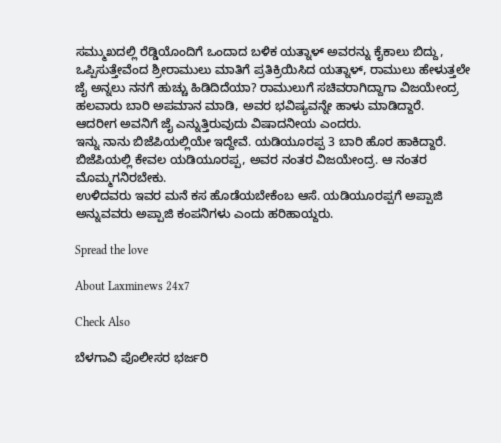ಸಮ್ಮುಖದಲ್ಲಿ ರೆಡ್ಡಿಯೊಂದಿಗೆ ಒಂದಾದ ಬಳಿಕ ಯತ್ನಾಳ್ ಅವರನ್ನು ಕೈಕಾಲು ಬಿದ್ದು, ಒಪ್ಪಿಸುತ್ತೇವೆಂದ ಶ್ರೀರಾಮುಲು ಮಾತಿಗೆ ಪ್ರತಿಕ್ರಿಯಿಸಿದ ಯತ್ನಾಳ್, ರಾಮುಲು ಹೇಳುತ್ತಲೇ ಜೈ ಅನ್ನಲು ನನಗೆ ಹುಚ್ಚು ಹಿಡಿದಿದೆಯಾ? ರಾಮುಲುಗೆ ಸಚಿವರಾಗಿದ್ದಾಗಾ ವಿಜಯೇಂದ್ರ ಹಲವಾರು ಬಾರಿ ಅಪಮಾನ ಮಾಡಿ, ಅವರ ಭವಿಷ್ಯವನ್ನೇ ಹಾಳು ಮಾಡಿದ್ದಾರೆ.
ಆದರೀಗ ಅವನಿಗೆ ಜೈ ಎನ್ನುತ್ತಿರುವುದು ವಿಷಾದನೀಯ ಎಂದರು.
ಇನ್ನು ನಾನು ಬಿಜೆಪಿಯಲ್ಲಿಯೇ ಇದ್ದೇವೆ. ಯಡಿಯೂರಪ್ಪ 3 ಬಾರಿ ಹೊರ ಹಾಕಿದ್ದಾರೆ. ಬಿಜೆಪಿಯಲ್ಲಿ ಕೇವಲ ಯಡಿಯೂರಪ್ಪ, ಅವರ ನಂತರ ವಿಜಯೇಂದ್ರ. ಆ ನಂತರ ಮೊಮ್ಮಗನಿರಬೇಕು.
ಉಳಿದವರು ಇವರ ಮನೆ ಕಸ ಹೊಡೆಯಬೇಕೆಂಬ ಆಸೆ. ಯಡಿಯೂರಪ್ಪಗೆ ಅಪ್ಪಾಜಿ ಅನ್ನುವವರು ಅಪ್ಪಾಜಿ ಕಂಪನಿಗಳು ಎಂದು ಹರಿಹಾಯ್ದರು.

Spread the love

About Laxminews 24x7

Check Also

ಬೆಳಗಾವಿ ಪೊಲೀಸರ ಭರ್ಜರಿ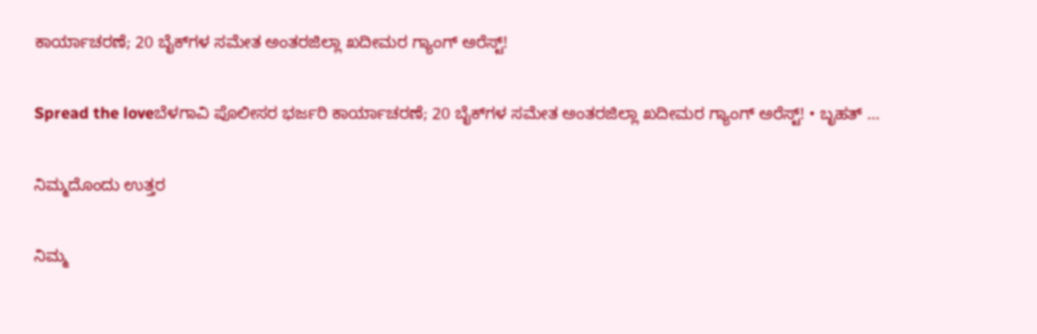ಕಾರ್ಯಾಚರಣೆ; 20 ಬೈಕ್‌ಗಳ ಸಮೇತ ಅಂತರಜಿಲ್ಲಾ ಖದೀಮರ ಗ್ಯಾಂಗ್ ಅರೆಸ್ಟ್!

Spread the loveಬೆಳಗಾವಿ ಪೊಲೀಸರ ಭರ್ಜರಿ ಕಾರ್ಯಾಚರಣೆ; 20 ಬೈಕ್‌ಗಳ ಸಮೇತ ಅಂತರಜಿಲ್ಲಾ ಖದೀಮರ ಗ್ಯಾಂಗ್ ಅರೆಸ್ಟ್! • ಬೃಹತ್ …

ನಿಮ್ಮದೊಂದು ಉತ್ತರ

ನಿಮ್ಮ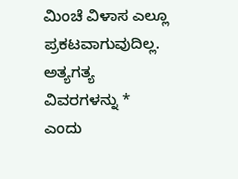ಮಿಂಚೆ ವಿಳಾಸ ಎಲ್ಲೂ ಪ್ರಕಟವಾಗುವುದಿಲ್ಲ. ಅತ್ಯಗತ್ಯ ವಿವರಗಳನ್ನು * ಎಂದು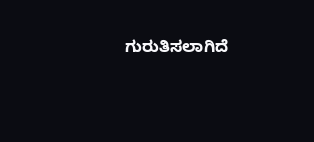ಗುರುತಿಸಲಾಗಿದೆ